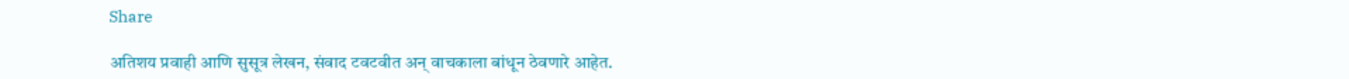Share

अतिशय प्रवाही आणि सुसूत्र लेखन, संवाद टवटवीत अन् वाचकाला बांधून ठेवणारे आहेत.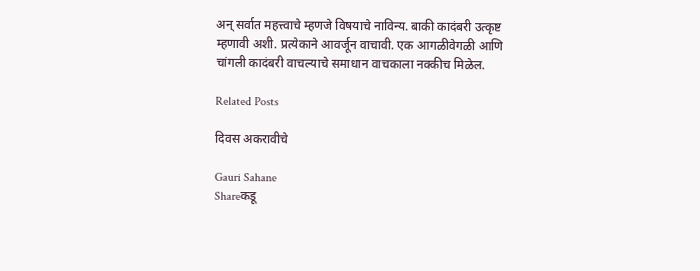अन् सर्वात महत्त्वाचे म्हणजे विषयाचे नाविन्य. बाकी कादंबरी उत्कृष्ट म्हणावी अशी. प्रत्येकाने आवर्जून वाचावी. एक आगळीवेगळी आणि चांगली कादंबरी वाचल्याचे समाधान वाचकाला नक्कीच मिळेल.

Related Posts

दिवस अकरावीचे

Gauri Sahane
Shareकडू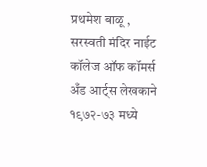प्रथमेश बाळू , सरस्वती मंदिर नाईट कॉलेज ऑफ कॉमर्स अँड आर्ट्स लेखकाने १९७२-७३ मध्ये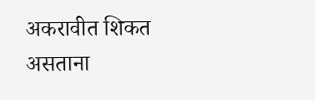अकरावीत शिकत असताना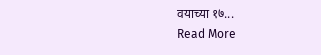वयाच्या १७...
Read More